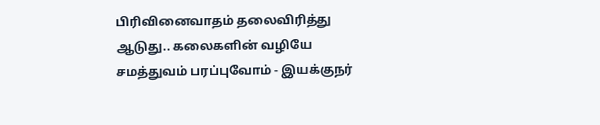பிரிவினைவாதம் தலைவிரித்து ஆடுது.. கலைகளின் வழியே சமத்துவம் பரப்புவோம் - இயக்குநர்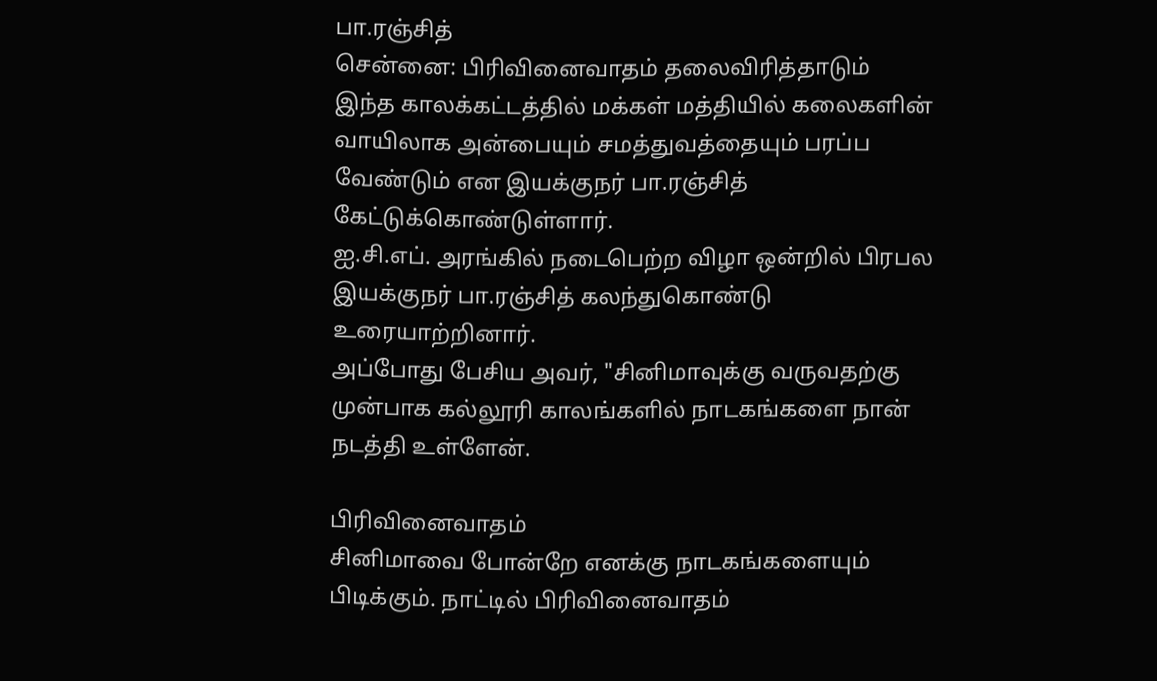பா.ரஞ்சித்
சென்னை: பிரிவினைவாதம் தலைவிரித்தாடும் இந்த காலக்கட்டத்தில் மக்கள் மத்தியில் கலைகளின் வாயிலாக அன்பையும் சமத்துவத்தையும் பரப்ப வேண்டும் என இயக்குநர் பா.ரஞ்சித் கேட்டுக்கொண்டுள்ளார்.
ஐ.சி.எப். அரங்கில் நடைபெற்ற விழா ஒன்றில் பிரபல இயக்குநர் பா.ரஞ்சித் கலந்துகொண்டு உரையாற்றினார்.
அப்போது பேசிய அவர், "சினிமாவுக்கு வருவதற்கு முன்பாக கல்லூரி காலங்களில் நாடகங்களை நான் நடத்தி உள்ளேன்.

பிரிவினைவாதம்
சினிமாவை போன்றே எனக்கு நாடகங்களையும் பிடிக்கும். நாட்டில் பிரிவினைவாதம்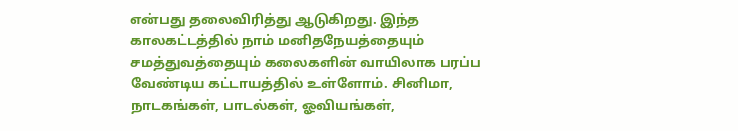என்பது தலைவிரித்து ஆடுகிறது. இந்த காலகட்டத்தில் நாம் மனிதநேயத்தையும் சமத்துவத்தையும் கலைகளின் வாயிலாக பரப்ப வேண்டிய கட்டாயத்தில் உள்ளோம். சினிமா, நாடகங்கள், பாடல்கள், ஓவியங்கள்,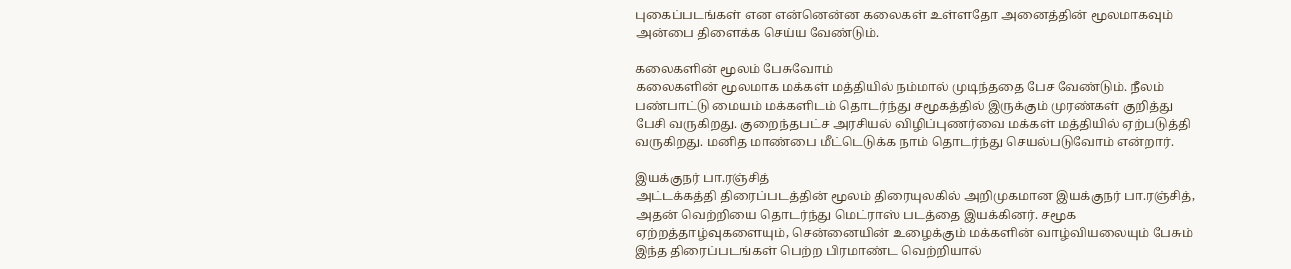புகைப்படங்கள் என என்னென்ன கலைகள் உள்ளதோ அனைத்தின் மூலமாகவும் அன்பை திளைக்க செய்ய வேண்டும்.

கலைகளின் மூலம் பேசுவோம்
கலைகளின் மூலமாக மக்கள் மத்தியில் நம்மால் முடிந்ததை பேச வேண்டும். நீலம் பண்பாட்டு மையம் மக்களிடம் தொடர்ந்து சமூகத்தில் இருக்கும் முரண்கள் குறித்து பேசி வருகிறது. குறைந்தபட்ச அரசியல் விழிப்புணர்வை மக்கள் மத்தியில் ஏற்படுத்தி வருகிறது. மனித மாண்பை மீட்டெடுக்க நாம் தொடர்ந்து செயல்படுவோம் என்றார்.

இயக்குநர் பா.ரஞ்சித்
அட்டக்கத்தி திரைப்படத்தின் மூலம் திரையுலகில் அறிமுகமான இயக்குநர் பா.ரஞ்சித், அதன் வெற்றியை தொடர்ந்து மெட்ராஸ் படத்தை இயக்கினர். சமூக ஏற்றத்தாழ்வுகளையும், சென்னையின் உழைக்கும் மக்களின் வாழ்வியலையும் பேசும் இந்த திரைப்படங்கள் பெற்ற பிரமாண்ட வெற்றியால்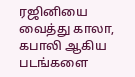ரஜினியை வைத்து காலா, கபாலி ஆகிய படங்களை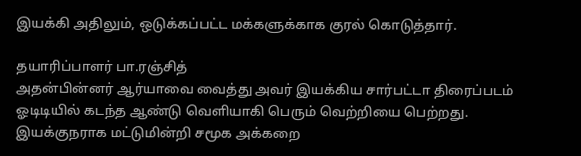இயக்கி அதிலும், ஒடுக்கப்பட்ட மக்களுக்காக குரல் கொடுத்தார்.

தயாரிப்பாளர் பா.ரஞ்சித்
அதன்பின்னர் ஆர்யாவை வைத்து அவர் இயக்கிய சார்பட்டா திரைப்படம் ஓடிடியில் கடந்த ஆண்டு வெளியாகி பெரும் வெற்றியை பெற்றது. இயக்குநராக மட்டுமின்றி சமூக அக்கறை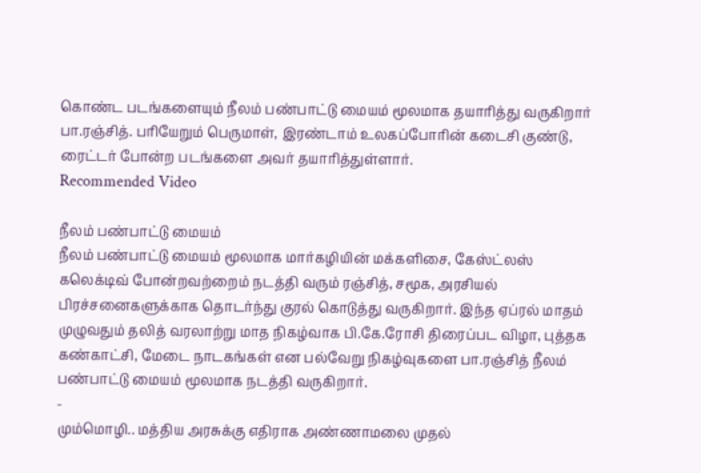கொண்ட படங்களையும் நீலம் பண்பாட்டு மையம் மூலமாக தயாரித்து வருகிறார் பா.ரஞ்சித். பரியேறும் பெருமாள், இரண்டாம் உலகப்போரின் கடைசி குண்டு, ரைட்டர் போன்ற படங்களை அவர் தயாரித்துள்ளார்.
Recommended Video

நீலம் பண்பாட்டு மையம்
நீலம் பண்பாட்டு மையம் மூலமாக மார்கழியின் மக்களிசை, கேஸ்ட்லஸ் கலெக்டிவ் போன்றவற்றைம் நடத்தி வரும் ரஞ்சித், சமூக, அரசியல் பிரச்சனைகளுக்காக தொடர்ந்து குரல் கொடுத்து வருகிறார். இந்த ஏப்ரல் மாதம் முழுவதும் தலித் வரலாற்று மாத நிகழ்வாக பி.கே.ரோசி திரைப்பட விழா, புத்தக கண்காட்சி, மேடை நாடகங்கள் என பல்வேறு நிகழ்வுகளை பா.ரஞ்சித் நீலம் பண்பாட்டு மையம் மூலமாக நடத்தி வருகிறார்.
-
மும்மொழி.. மத்திய அரசுக்கு எதிராக அண்ணாமலை முதல்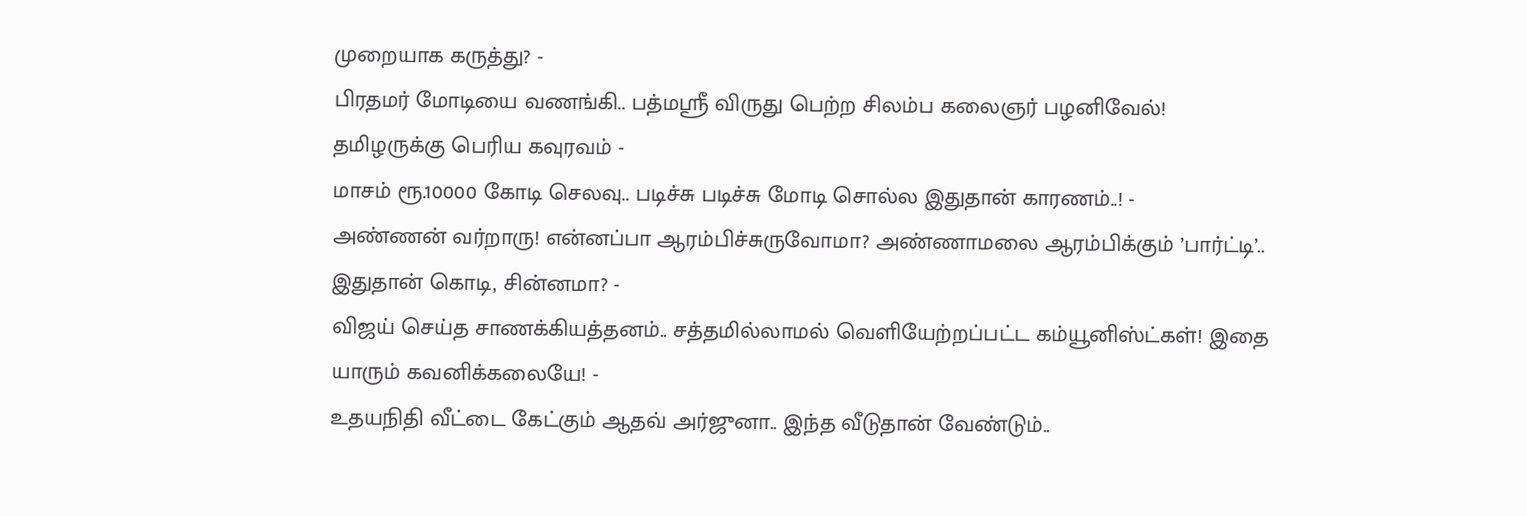முறையாக கருத்து? -
பிரதமர் மோடியை வணங்கி.. பத்மஸ்ரீ விருது பெற்ற சிலம்ப கலைஞர் பழனிவேல்! தமிழருக்கு பெரிய கவுரவம் -
மாசம் ரூ.10000 கோடி செலவு.. படிச்சு படிச்சு மோடி சொல்ல இதுதான் காரணம்..! -
அண்ணன் வர்றாரு! என்னப்பா ஆரம்பிச்சுருவோமா? அண்ணாமலை ஆரம்பிக்கும் ’பார்ட்டி’.. இதுதான் கொடி, சின்னமா? -
விஜய் செய்த சாணக்கியத்தனம்.. சத்தமில்லாமல் வெளியேற்றப்பட்ட கம்யூனிஸ்ட்கள்! இதை யாரும் கவனிக்கலையே! -
உதயநிதி வீட்டை கேட்கும் ஆதவ் அர்ஜுனா.. இந்த வீடுதான் வேண்டும்..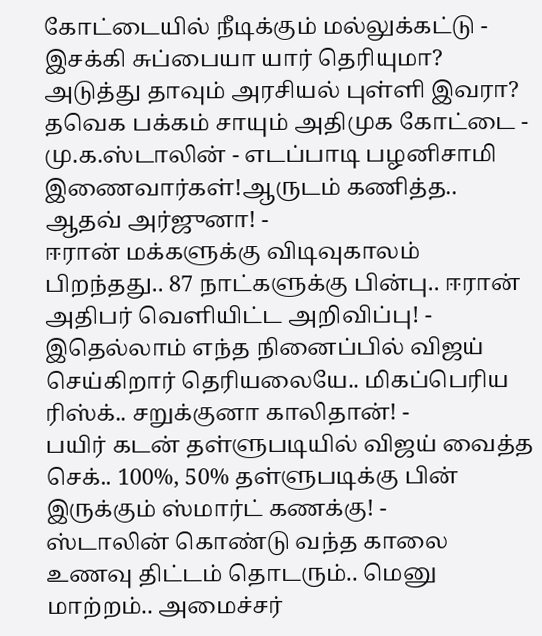கோட்டையில் நீடிக்கும் மல்லுக்கட்டு -
இசக்கி சுப்பையா யார் தெரியுமா? அடுத்து தாவும் அரசியல் புள்ளி இவரா? தவெக பக்கம் சாயும் அதிமுக கோட்டை -
மு.க.ஸ்டாலின் - எடப்பாடி பழனிசாமி இணைவார்கள்!ஆருடம் கணித்த.. ஆதவ் அர்ஜுனா! -
ஈரான் மக்களுக்கு விடிவுகாலம் பிறந்தது.. 87 நாட்களுக்கு பின்பு.. ஈரான் அதிபர் வெளியிட்ட அறிவிப்பு! -
இதெல்லாம் எந்த நினைப்பில் விஜய் செய்கிறார் தெரியலையே.. மிகப்பெரிய ரிஸ்க்.. சறுக்குனா காலிதான்! -
பயிர் கடன் தள்ளுபடியில் விஜய் வைத்த செக்.. 100%, 50% தள்ளுபடிக்கு பின் இருக்கும் ஸ்மார்ட் கணக்கு! -
ஸ்டாலின் கொண்டு வந்த காலை உணவு திட்டம் தொடரும்.. மெனு மாற்றம்.. அமைச்சர்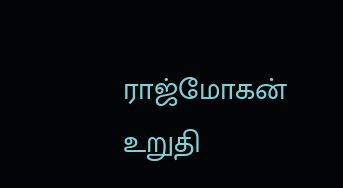ராஜ்மோகன் உறுதி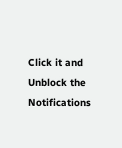Click it and Unblock the Notifications